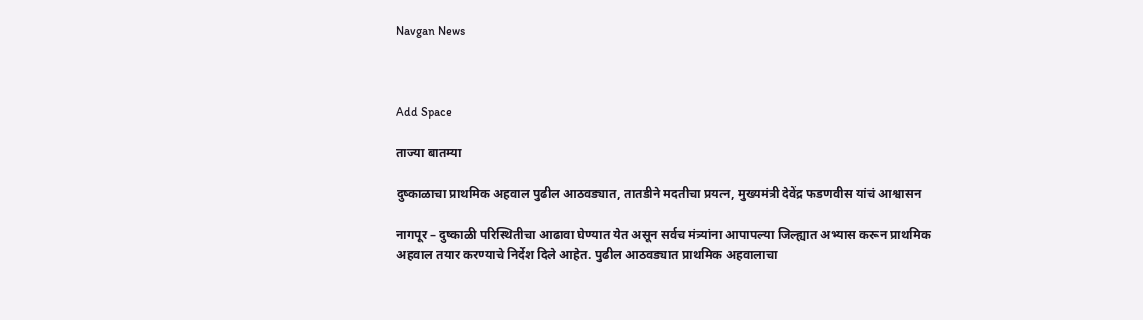Navgan News



Add Space

ताज्या बातम्या

दुष्काळाचा प्राथमिक अहवाल पुढील आठवड्यात, तातडीने मदतीचा प्रयत्न, मुख्यमंत्री देवेंद्र फडणवीस यांचं आश्वासन

नागपूर – दुष्काळी परिस्थितीचा आढावा घेण्यात येत असून सर्वच मंत्र्यांना आपापल्या जिल्ह्यात अभ्यास करून प्राथमिक अहवाल तयार करण्याचे निर्देश दिले आहेत. पुढील आठवड्यात प्राथमिक अहवालाचा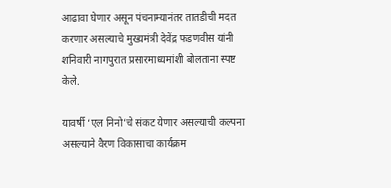आढावा घेणार असून पंचनाम्यानंतर तातडीची मदत करणार असल्याचे मुख्यमंत्री देवेंद्र फडणवीस यांनी शनिवारी नागपुरात प्रसारमाध्यमांशी बोलताना स्पष्ट केले.

यावर्षी ‘एल निनो’चे संकट येणार असल्याची कल्पना असल्याने वैरण विकासाचा कार्यक्रम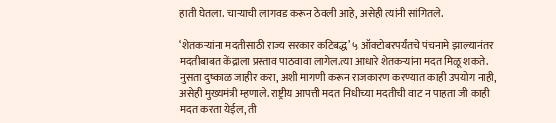हाती घेतला. चाऱ्याची लागवड करून ठेवली आहे, असेही त्यांनी सांगितले.

‘शेतकऱ्यांना मदतीसाठी राज्य सरकार कटिबद्ध’ ५ ऑक्टोबरपर्यंतचे पंचनामे झाल्यानंतर मदतीबाबत केंद्राला प्रस्ताव पाठवावा लागेल.त्या आधारे शेतकऱ्यांना मदत मिळू शकते. नुसता दुष्काळ जाहीर करा, अशी मागणी करून राजकारण करण्यात काही उपयोग नाही, असेही मुख्यमंत्री म्हणाले. राष्ट्रीय आपत्ती मदत निधीच्या मदतीची वाट न पाहता जी काही मदत करता येईल, ती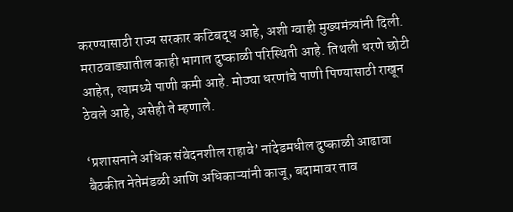करण्यासाठी राज्य सरकार कटिबद्ध आहे, अशी ग्वाही मुख्यमंत्र्यांनी दिली. मराठवाड्यातील काही भागात दुष्काळी परिस्थिती आहे. तिथली धरणे छोटी आहेत, त्यामध्ये पाणी कमी आहे. मोठ्या धरणांचे पाणी पिण्यासाठी राखून ठेवले आहे, असेही ते म्हणाले.

‘प्रशासनाने अधिक संवेदनशील राहावे’ नांदेडमधील दुष्काळी आढावा बैठकीत नेतेमंडळी आणि अधिकाऱ्यांनी काजू, बदामावर ताव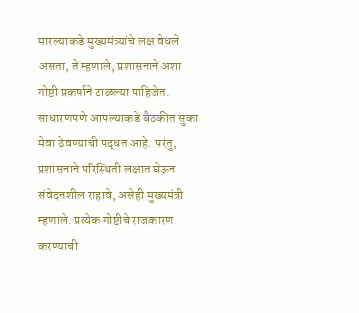मारल्याकडे मुख्यमंत्र्यांचे लक्ष वेधले असता, ते म्हणाले, प्रशासनाने अशा गोष्टी प्रकर्षाने टाळल्या पाहिजेत. साधारणपणे आपल्याकडे बैठकीत सुका मेवा ठेवण्याची पद्धत आहे. परंतु, प्रशासनाने परिस्थिती लक्षात घेऊन संवेदनशील राहावे, असेही मुख्यमंत्री म्हणाले. प्रत्येक गोष्टीचे राजकारण करण्याची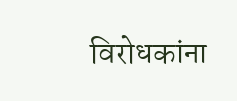विरोधकांना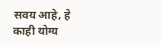सवय आहे, हे काही योग्य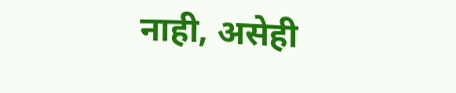नाही, असेही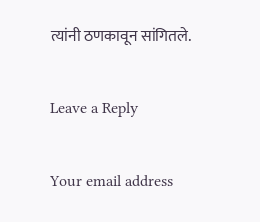त्यांनी ठणकावून सांगितले.

Leave a Reply

Your email address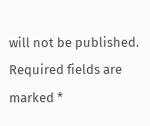will not be published. Required fields are marked *